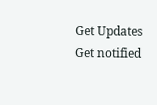Get Updates
Get notified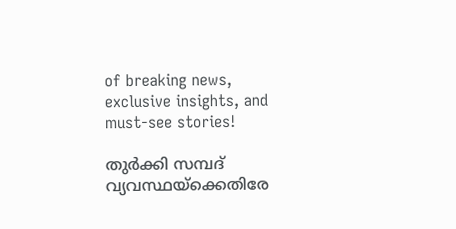of breaking news, exclusive insights, and must-see stories!

തുര്‍ക്കി സമ്പദ് വ്യവസ്ഥയ്‌ക്കെതിരേ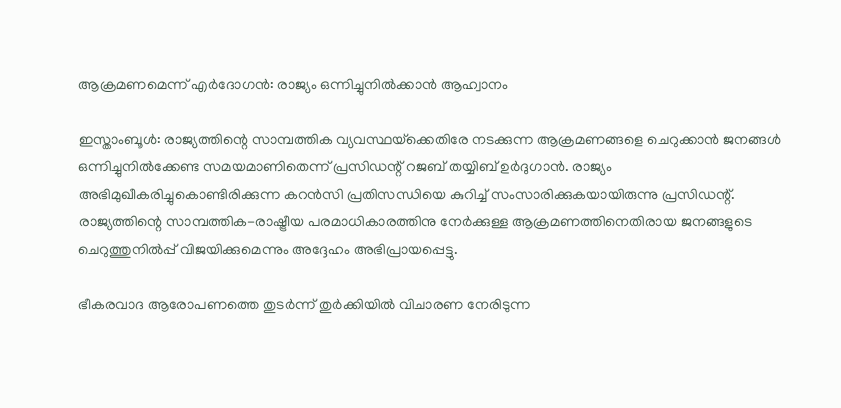ആക്രമണമെന്ന് എര്‍ദോഗന്‍: രാജ്യം ഒന്നിച്ചുനില്‍ക്കാന്‍ ആഹ്വാനം

ഇസ്താംബൂള്‍: രാജ്യത്തിന്റെ സാമ്പത്തിക വ്യവസ്ഥയ്‌ക്കെതിരേ നടക്കുന്ന ആക്രമണങ്ങളെ ചെറുക്കാന്‍ ജനങ്ങള്‍ ഒന്നിച്ചുനില്‍ക്കേണ്ട സമയമാണിതെന്ന് പ്രസിഡന്റ് റജബ് തയ്യിബ് ഉര്‍ദുഗാന്‍. രാജ്യം അഭിമുഖീകരിച്ചുകൊണ്ടിരിക്കുന്ന കറന്‍സി പ്രതിസന്ധിയെ കുറിച്ച് സംസാരിക്കുകയായിരുന്നു പ്രസിഡന്റ്. രാജ്യത്തിന്റെ സാമ്പത്തിക-രാഷ്ട്രീയ പരമാധികാരത്തിനു നേര്‍ക്കുള്ള ആക്രമണത്തിനെതിരായ ജനങ്ങളുടെ ചെറുത്തുനില്‍പ്പ് വിജയിക്കുമെന്നും അദ്ദേഹം അഭിപ്രായപ്പെട്ടു.

ഭീകരവാദ ആരോപണത്തെ തുടര്‍ന്ന് തുര്‍ക്കിയില്‍ വിചാരണ നേരിടുന്ന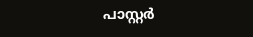പാസ്റ്റര്‍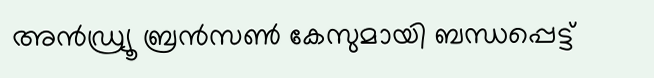അന്‍ഡ്ര്യൂ ബ്രന്‍സണ്‍ കേസുമായി ബന്ധപ്പെട്ട്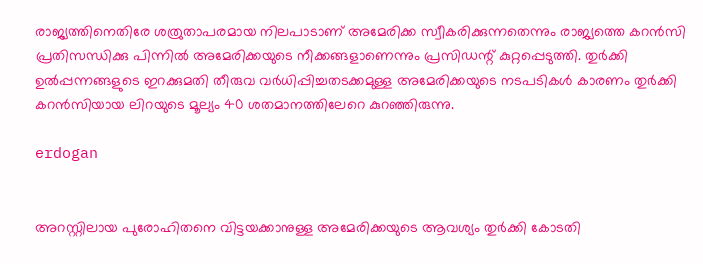രാജ്യത്തിനെതിരേ ശത്രുതാപരമായ നിലപാടാണ് അമേരിക്ക സ്വീകരിക്കുന്നതെന്നും രാജ്യത്തെ കറന്‍സി പ്രതിസന്ധിക്കു പിന്നില്‍ അമേരിക്കയുടെ നീക്കങ്ങളാണെന്നും പ്രസിഡന്റ് കുറ്റപ്പെടുത്തി. തുര്‍ക്കി ഉല്‍പ്പന്നങ്ങളുടെ ഇറക്കുമതി തീരുവ വര്‍ധിപ്പിച്ചതടക്കമുള്ള അമേരിക്കയുടെ നടപടികള്‍ കാരണം തുര്‍ക്കി കറന്‍സിയായ ലിറയുടെ മൂല്യം 40 ശതമാനത്തിലേറെ കുറഞ്ഞിരുന്നു.

erdogan


അറസ്റ്റിലായ പുരോഹിതനെ വിട്ടയക്കാനുള്ള അമേരിക്കയുടെ ആവശ്യം തുര്‍ക്കി കോടതി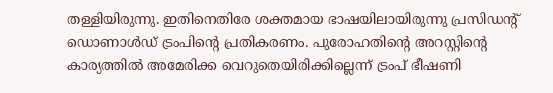തള്ളിയിരുന്നു. ഇതിനെതിരേ ശക്തമായ ഭാഷയിലായിരുന്നു പ്രസിഡന്റ് ഡൊണാള്‍ഡ് ട്രംപിന്റെ പ്രതികരണം. പുരോഹതിന്റെ അറസ്റ്റിന്റെ കാര്യത്തില്‍ അമേരിക്ക വെറുതെയിരിക്കില്ലെന്ന് ട്രംപ് ഭീഷണി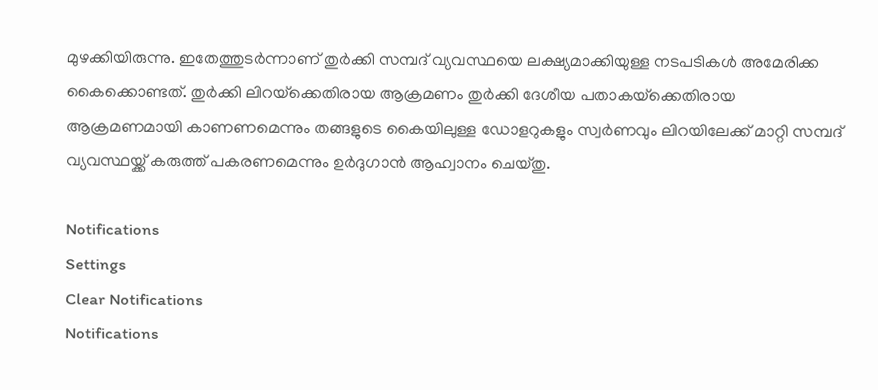മുഴക്കിയിരുന്നു. ഇതേത്തുടര്‍ന്നാണ് തുര്‍ക്കി സമ്പദ് വ്യവസ്ഥയെ ലക്ഷ്യമാക്കിയുള്ള നടപടികള്‍ അമേരിക്ക കൈക്കൊണ്ടത്. തുര്‍ക്കി ലിറയ്‌ക്കെതിരായ ആക്രമണം തുര്‍ക്കി ദേശീയ പതാകയ്‌ക്കെതിരായ ആക്രമണമായി കാണണമെന്നും തങ്ങളുടെ കൈയിലുള്ള ഡോളറുകളും സ്വര്‍ണവും ലിറയിലേക്ക് മാറ്റി സമ്പദ് വ്യവസ്ഥയ്ക്ക് കരുത്ത് പകരണമെന്നും ഉര്‍ദുഗാന്‍ ആഹ്വാനം ചെയ്തു.

Notifications
Settings
Clear Notifications
Notifications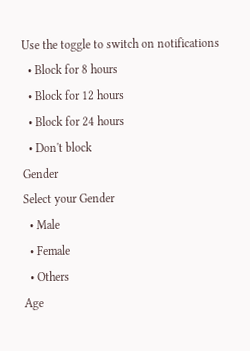Use the toggle to switch on notifications
  • Block for 8 hours
  • Block for 12 hours
  • Block for 24 hours
  • Don't block
Gender
Select your Gender
  • Male
  • Female
  • Others
Age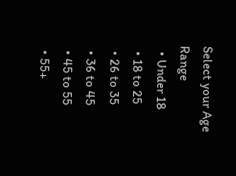Select your Age Range
  • Under 18
  • 18 to 25
  • 26 to 35
  • 36 to 45
  • 45 to 55
  • 55+